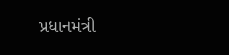પ્રધાનમંત્રી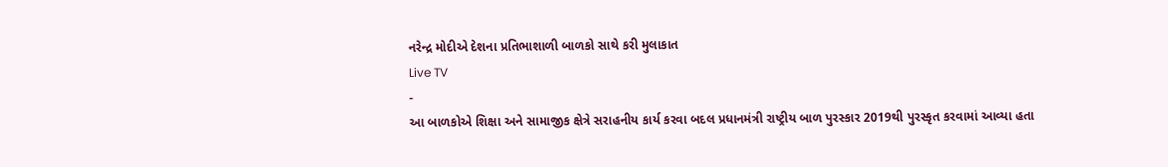નરેન્દ્ર મોદીએ દેશના પ્રતિભાશાળી બાળકો સાથે કરી મુલાકાત
Live TV
-
આ બાળકોએ શિક્ષા અને સામાજીક ક્ષેત્રે સરાહનીય કાર્ય કરવા બદલ પ્રધાનમંત્રી રાષ્ટ્રીય બાળ પુરસ્કાર 2019થી પુરસ્કૃત કરવામાં આવ્યા હતા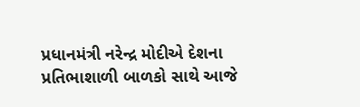પ્રધાનમંત્રી નરેન્દ્ર મોદીએ દેશના પ્રતિભાશાળી બાળકો સાથે આજે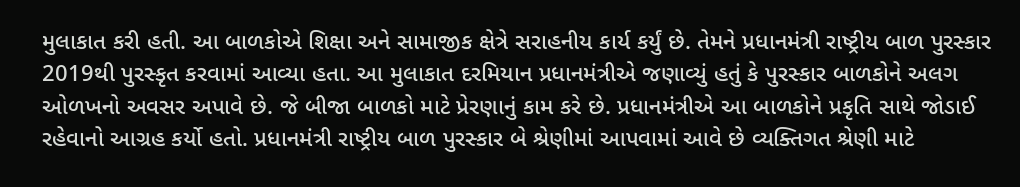મુલાકાત કરી હતી. આ બાળકોએ શિક્ષા અને સામાજીક ક્ષેત્રે સરાહનીય કાર્ય કર્યું છે. તેમને પ્રધાનમંત્રી રાષ્ટ્રીય બાળ પુરસ્કાર 2019થી પુરસ્કૃત કરવામાં આવ્યા હતા. આ મુલાકાત દરમિયાન પ્રધાનમંત્રીએ જણાવ્યું હતું કે પુરસ્કાર બાળકોને અલગ ઓળખનો અવસર અપાવે છે. જે બીજા બાળકો માટે પ્રેરણાનું કામ કરે છે. પ્રધાનમંત્રીએ આ બાળકોને પ્રકૃતિ સાથે જોડાઈ રહેવાનો આગ્રહ કર્યો હતો. પ્રધાનમંત્રી રાષ્ટ્રીય બાળ પુરસ્કાર બે શ્રેણીમાં આપવામાં આવે છે વ્યક્તિગત શ્રેણી માટે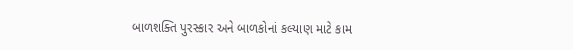બાળશક્તિ પુરસ્કાર અને બાળકોનાં કલ્યાણ માટે કામ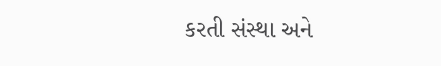કરતી સંસ્થા અને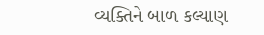વ્યક્તિને બાળ કલ્યાણ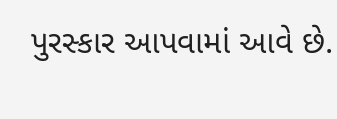પુરસ્કાર આપવામાં આવે છે.